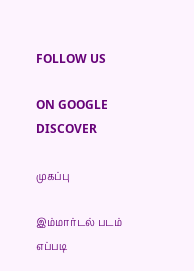FOLLOW US

ON GOOGLE DISCOVER

முகப்பு

இம்மார்டல் படம் எப்படி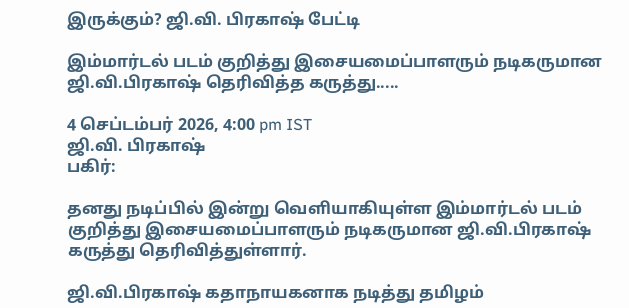இருக்கும்? ஜி.வி. பிரகாஷ் பேட்டி

இம்மார்டல் படம் குறித்து இசையமைப்பாளரும் நடிகருமான ஜி.வி.பிரகாஷ் தெரிவித்த கருத்து.....

4 செப்டம்பர் 2026, 4:00 pm IST
ஜி.வி. பிரகாஷ்
பகிர்:

தனது நடிப்பில் இன்று வெளியாகியுள்ள இம்மார்டல் படம் குறித்து இசையமைப்பாளரும் நடிகருமான ஜி.வி.பிரகாஷ் கருத்து தெரிவித்துள்ளார்.

ஜி.வி.பிரகாஷ் கதாநாயகனாக நடித்து தமிழம்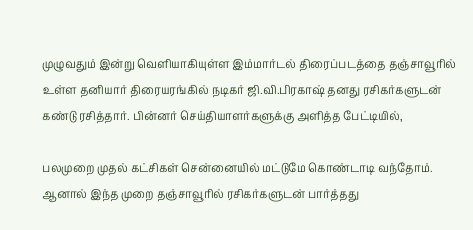முழுவதும் இன்று வெளியாகியுள்ள இம்மார்டல் திரைப்படத்தை தஞ்சாவூரில் உள்ள தனியார் திரையரங்கில் நடிகர் ஜி.வி.பிரகாஷ் தனது ரசிகர்களுடன் கண்டு ரசித்தார். பின்னர் செய்தியாளர்களுக்கு அளித்த பேட்டியில்,

பலமுறை முதல் கட்சிகள் சென்னையில் மட்டுமே கொண்டாடி வந்தோம். ஆனால் இந்த முறை தஞ்சாவூரில் ரசிகர்களுடன் பார்த்தது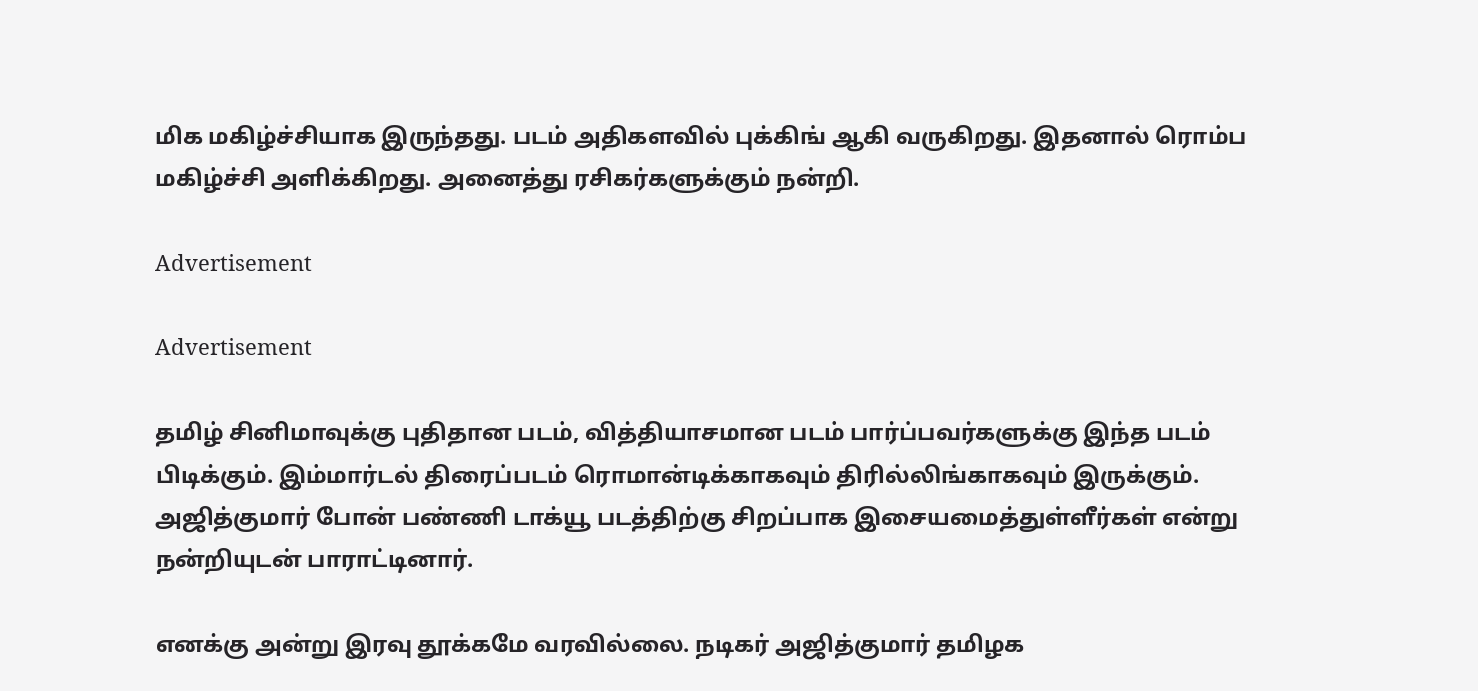மிக மகிழ்ச்சியாக இருந்தது. படம் அதிகளவில் புக்கிங் ஆகி வருகிறது. இதனால் ரொம்ப மகிழ்ச்சி அளிக்கிறது. அனைத்து ரசிகர்களுக்கும் நன்றி.

Advertisement

Advertisement

தமிழ் சினிமாவுக்கு புதிதான படம், வித்தியாசமான படம் பார்ப்பவர்களுக்கு இந்த படம் பிடிக்கும். இம்மார்டல் திரைப்படம் ரொமான்டிக்காகவும் திரில்லிங்காகவும் இருக்கும். அஜித்குமார் போன் பண்ணி டாக்யூ படத்திற்கு சிறப்பாக இசையமைத்துள்ளீர்கள் என்று நன்றியுடன் பாராட்டினார்.

எனக்கு அன்று இரவு தூக்கமே வரவில்லை. நடிகர் அஜித்குமார் தமிழக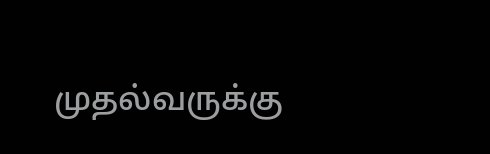முதல்வருக்கு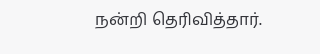நன்றி தெரிவித்தார்.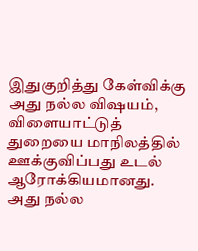இதுகுறித்து கேள்விக்கு அது நல்ல விஷயம், விளையாட்டுத் துறையை மாநிலத்தில் ஊக்குவிப்பது உடல் ஆரோக்கியமானது. அது நல்ல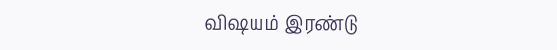விஷயம் இரண்டு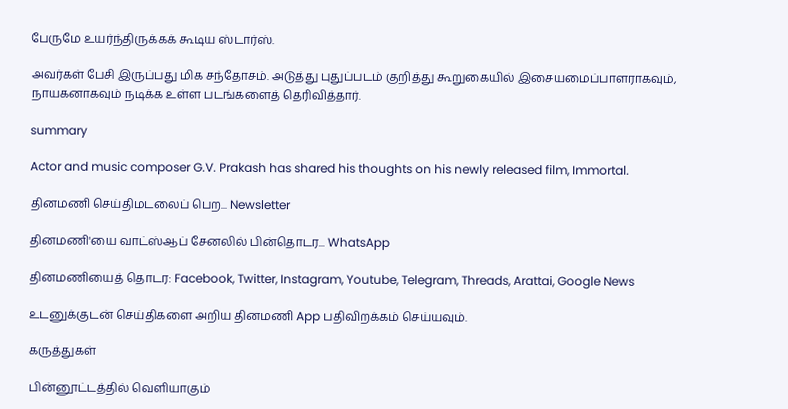பேருமே உயர்ந்திருக்கக் கூடிய ஸ்டார்ஸ்.

அவர்கள் பேசி இருப்பது மிக சந்தோசம். அடுத்து புதுப்படம் குறித்து கூறுகையில் இசையமைப்பாளராகவும், நாயகனாகவும் நடிக்க உள்ள படங்களைத் தெரிவித்தார்.

summary

Actor and music composer G.V. Prakash has shared his thoughts on his newly released film, Immortal.

தினமணி செய்திமடலைப் பெற... Newsletter

தினமணி'யை வாட்ஸ்ஆப் சேனலில் பின்தொடர... WhatsApp

தினமணியைத் தொடர: Facebook, Twitter, Instagram, Youtube, Telegram, Threads, Arattai, Google News

உடனுக்குடன் செய்திகளை அறிய தினமணி App பதிவிறக்கம் செய்யவும்.

கருத்துகள்

பின்னூட்டத்தில் வெளியாகும்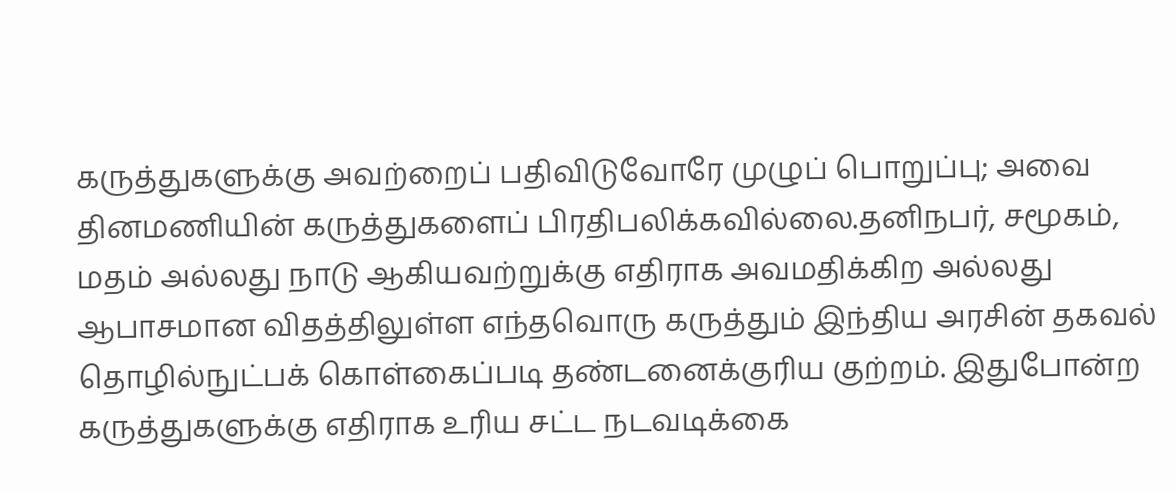கருத்துகளுக்கு அவற்றைப் பதிவிடுவோரே முழுப் பொறுப்பு; அவை தினமணியின் கருத்துகளைப் பிரதிபலிக்கவில்லை.தனிநபர், சமூகம், மதம் அல்லது நாடு ஆகியவற்றுக்கு எதிராக அவமதிக்கிற அல்லது ஆபாசமான விதத்திலுள்ள எந்தவொரு கருத்தும் இந்திய அரசின் தகவல் தொழில்நுட்பக் கொள்கைப்படி தண்டனைக்குரிய குற்றம். இதுபோன்ற கருத்துகளுக்கு எதிராக உரிய சட்ட நடவடிக்கை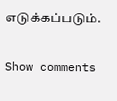எடுக்கப்படும்.

Show comments